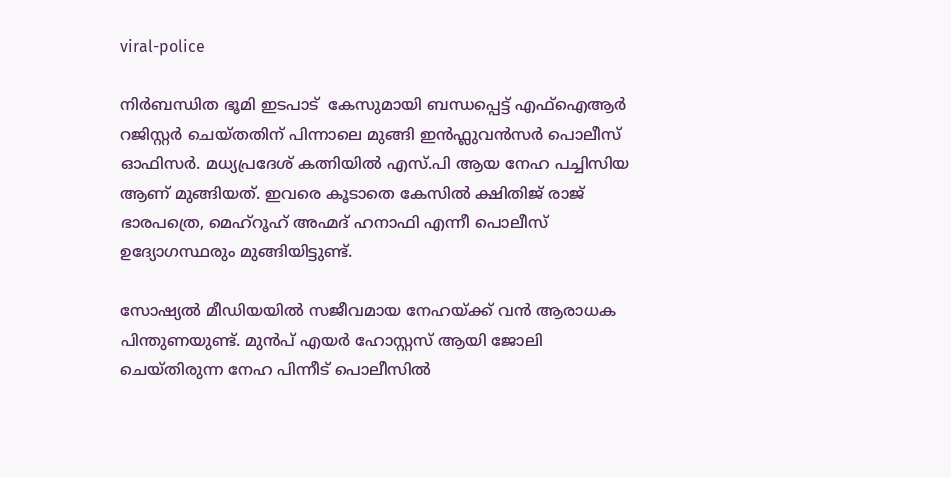viral-police

നിര്‍ബന്ധിത ഭൂമി ഇടപാട്  കേസുമായി ബന്ധപ്പെട്ട് എഫ്ഐആര്‍ റജിസ്റ്റര്‍ ചെയ്തതിന് പിന്നാലെ മുങ്ങി ഇന്‍ഫ്ലുവന്‍സര്‍ പൊലീസ് ഓഫിസര്‍. മധ്യപ്രദേശ് കത്നിയില്‍ എസ്.പി ആയ നേഹ പച്ചിസിയ ആണ് മുങ്ങിയത്. ഇവരെ കൂടാതെ കേസില്‍ ക്ഷിതിജ് രാജ് ഭാരപത്രെ, മെഹ്റൂഹ് അഹ്മദ് ഹനാഫി എന്നീ പൊലീസ് ഉദ്യോഗസ്ഥരും മുങ്ങിയിട്ടുണ്ട്.

സോഷ്യല്‍ മീഡിയയില്‍ സജീവമായ നേഹയ്ക്ക് വന്‍ ആരാധക പിന്തുണയുണ്ട്. മുന്‍പ് എയര്‍ ഹോസ്റ്റസ് ആയി ജോലി ചെയ്തിരുന്ന നേഹ പിന്നീട് പൊലീസില്‍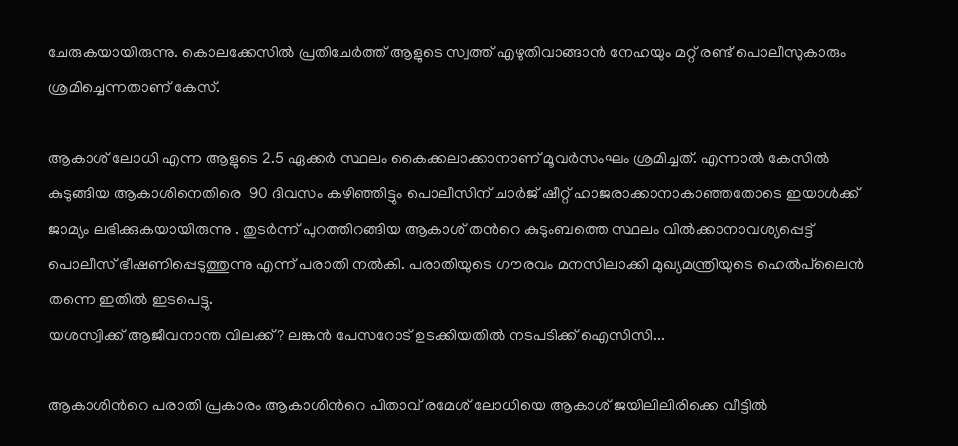ചേരുകയായിരുന്നു. കൊലക്കേസില്‍ പ്രതിചേര്‍ത്ത് ആളുടെ സ്വത്ത് എഴുതിവാങ്ങാന്‍ നേഹയും മറ്റ് രണ്ട് പൊലീസുകാരും ശ്രമിച്ചെന്നതാണ് കേസ്.

ആകാശ് ലോധി എന്ന ആളുടെ 2.5 ഏക്കര്‍ സ്ഥലം കൈക്കലാക്കാനാണ് മൂവര്‍സംഘം ശ്രമിച്ചത്. എന്നാല്‍ കേസില്‍ കുടുങ്ങിയ ആകാശിനെതിരെ  90 ദിവസം കഴിഞ്ഞിട്ടും പൊലീസിന് ചാര്‍ജ് ഷീറ്റ് ഹാജരാക്കാനാകാഞ്ഞതോടെ ഇയാള്‍ക്ക് ജാമ്യം ലഭിക്കുകയായിരുന്നു . തുടര്‍ന്ന് പുറത്തിറങ്ങിയ ആകാശ് തന്‍റെ കുടുംബത്തെ സ്ഥലം വില്‍ക്കാനാവശ്യപ്പെട്ട് പൊലീസ് ഭീഷണിപ്പെടുത്തുന്നു എന്ന് പരാതി നല്‍കി. പരാതിയുടെ ഗൗരവം മനസിലാക്കി മുഖ്യമന്ത്രിയുടെ ഹെല്‍പ്‍ലൈന്‍ തന്നെ ഇതില്‍ ഇടപെട്ടു.
യശസ്വിക്ക് ആജീവനാന്ത വിലക്ക്? ലങ്കന്‍ പേസറോട് ഉടക്കിയതില്‍ നടപടിക്ക് ഐസിസി...

ആകാശിന്‍റെ പരാതി പ്രകാരം ആകാശിന്‍റെ പിതാവ് രമേശ് ലോധിയെ ആകാശ് ജയിലിലിരിക്കെ വീട്ടില്‍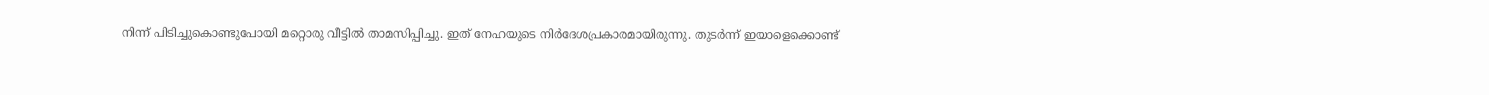നിന്ന് പിടിച്ചുകൊണ്ടുപോയി മറ്റൊരു വീട്ടില്‍ താമസിപ്പിച്ചു. ഇത് നേഹയുടെ നിര്‍ദേശപ്രകാരമായിരുന്നു. തുടര്‍ന്ന് ഇയാളെക്കൊണ്ട്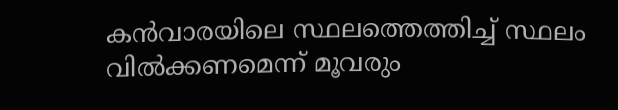കന്‍വാരയിലെ സ്ഥലത്തെത്തിച്ച് സ്ഥലം വില്‍ക്കണമെന്ന് മൂവരും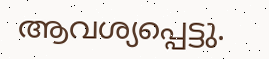ആവശ്യപ്പെട്ടു.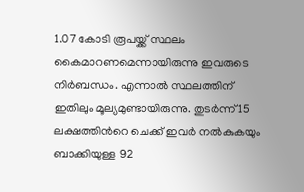1.07 കോടി രൂപയ്ക്ക് സ്ഥലം കൈമാറണമെന്നായിരുന്നു ഇവരുടെ നിര്‍ബന്ധം. എന്നാല്‍ സ്ഥലത്തിന് ഇതിലും മൂല്യമുണ്ടായിരുന്നു. തുടര്‍ന്ന് 15 ലക്ഷത്തിന്‍റെ ചെക്ക് ഇവര്‍ നല്‍കുകയും ബാക്കിയുള്ള 92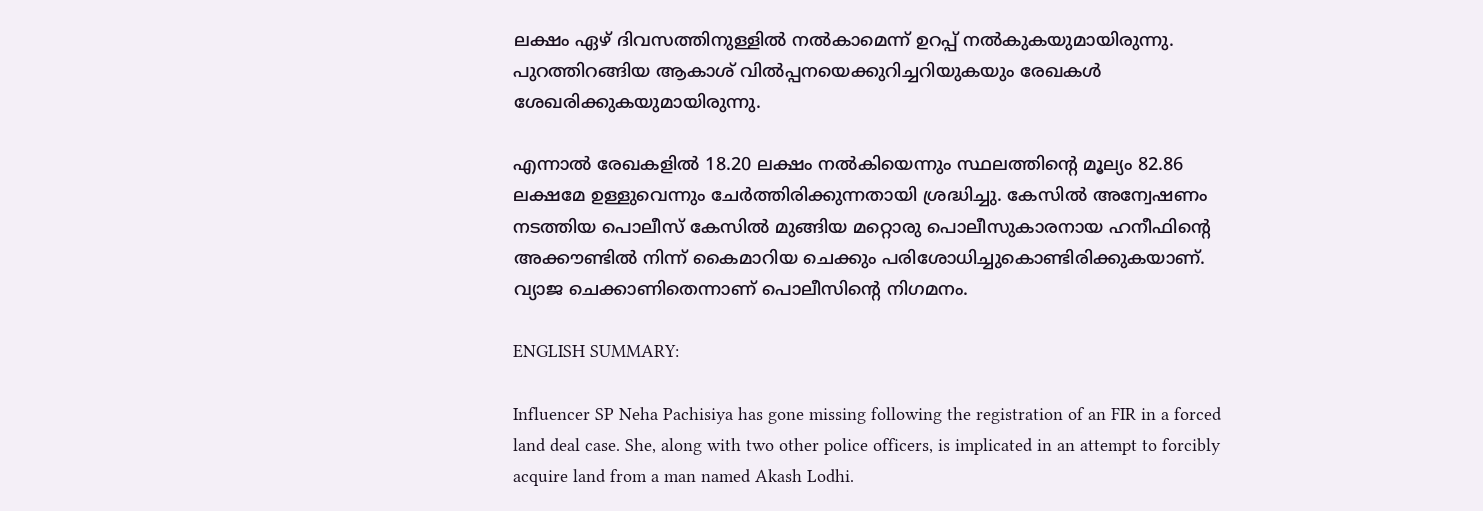ലക്ഷം ഏഴ് ദിവസത്തിനുള്ളില്‍ നല്‍കാമെന്ന് ഉറപ്പ് നല്‍കുകയുമായിരുന്നു. പുറത്തിറങ്ങിയ ആകാശ് വില്‍പ്പനയെക്കുറിച്ചറിയുകയും രേഖകള്‍ ശേഖരിക്കുകയുമായിരുന്നു.

എന്നാല്‍ രേഖകളില്‍ 18.20 ലക്ഷം നല്‍കിയെന്നും സ്ഥലത്തിന്‍റെ മൂല്യം 82.86 ലക്ഷമേ ഉള്ളുവെന്നും ചേര്‍ത്തിരിക്കുന്നതായി ശ്രദ്ധിച്ചു. കേസില്‍ അന്വേഷണം നടത്തിയ പൊലീസ് കേസില്‍ മുങ്ങിയ മറ്റൊരു പൊലീസുകാരനായ ഹനീഫിന്‍റെ അക്കൗണ്ടില്‍ നിന്ന് കൈമാറിയ ചെക്കും പരിശോധിച്ചുകൊണ്ടിരിക്കുകയാണ്. വ്യാജ ചെക്കാണിതെന്നാണ് പൊലീസിന്‍റെ നിഗമനം.

ENGLISH SUMMARY:

Influencer SP Neha Pachisiya has gone missing following the registration of an FIR in a forced land deal case. She, along with two other police officers, is implicated in an attempt to forcibly acquire land from a man named Akash Lodhi.